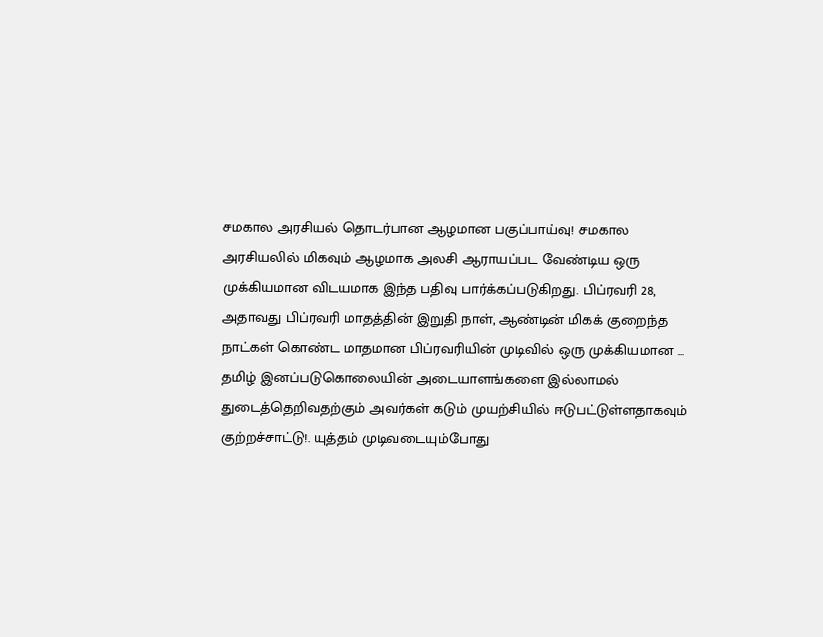சமகால அரசியல் தொடர்பான ஆழமான பகுப்பாய்வு! சமகால அரசியலில் மிகவும் ஆழமாக அலசி ஆராயப்பட வேண்டிய ஒரு முக்கியமான விடயமாக இந்த பதிவு பார்க்கப்படுகிறது. பிப்ரவரி 28, அதாவது பிப்ரவரி மாதத்தின் இறுதி நாள், ஆண்டின் மிகக் குறைந்த நாட்கள் கொண்ட மாதமான பிப்ரவரியின் முடிவில் ஒரு முக்கியமான ...
தமிழ் இனப்படுகொலையின் அடையாளங்களை இல்லாமல் துடைத்தெறிவதற்கும் அவர்கள் கடும் முயற்சியில் ஈடுபட்டுள்ளதாகவும் குற்றச்சாட்டு!. யுத்தம் முடிவடையும்போது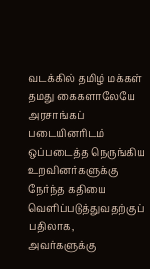வடக்கில் தமிழ் மக்கள் தமது கைகளாலேயே அரசாங்கப் படையினரிடம் ஒப்படைத்த நெருங்கிய உறவினர்களுக்கு நேர்ந்த கதியை வெளிப்படுத்துவதற்குப் பதிலாக, அவர்களுக்கு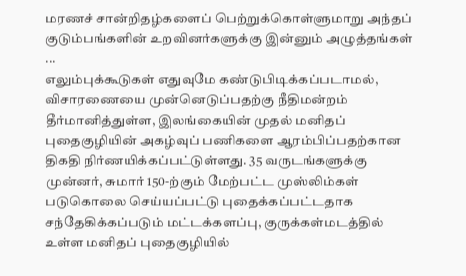மரணச் சான்றிதழ்களைப் பெற்றுக்கொள்ளுமாறு அந்தப் குடும்பங்களின் உறவினர்களுக்கு இன்னும் அழுத்தங்கள் ...
எலும்புக்கூடுகள் எதுவுமே கண்டுபிடிக்கப்படாமல், விசாரணையை முன்னெடுப்பதற்கு நீதிமன்றம் தீர்மானித்துள்ள, இலங்கையின் முதல் மனிதப் புதைகுழியின் அகழ்வுப் பணிகளை ஆரம்பிப்பதற்கான திகதி நிர்ணயிக்கப்பட்டுள்ளது. 35 வருடங்களுக்கு முன்னர், சுமார் 150-ற்கும் மேற்பட்ட முஸ்லிம்கள் படுகொலை செய்யப்பட்டு புதைக்கப்பட்டதாக சந்தேகிக்கப்படும் மட்டக்களப்பு, குருக்கள்மடத்தில் உள்ள மனிதப் புதைகுழியில்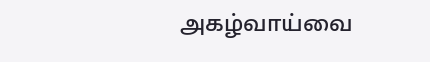அகழ்வாய்வை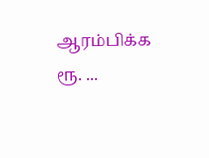ஆரம்பிக்க ரூ. ...